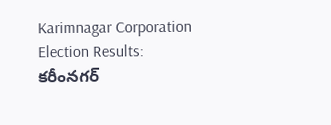Karimnagar Corporation Election Results: కరీంనగర్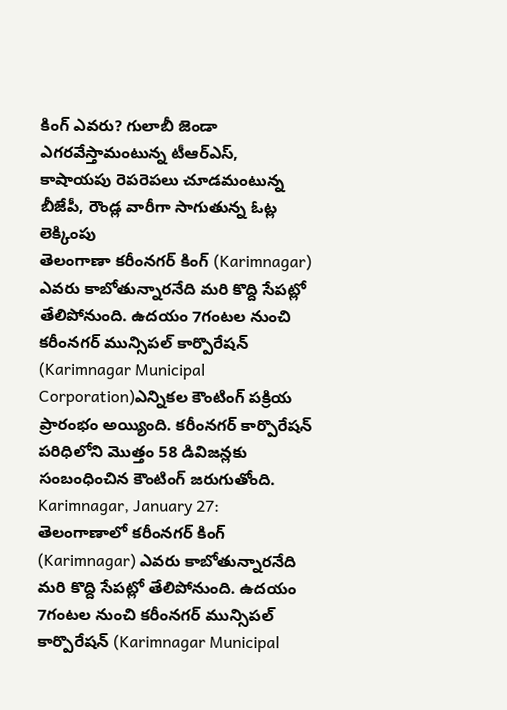కింగ్ ఎవరు? గులాబీ జెండా ఎగరవేస్తామంటున్న టీఆర్ఎస్, కాషాయపు రెపరెపలు చూడమంటున్న బీజేపీ, రౌండ్ల వారీగా సాగుతున్న ఓట్ల లెక్కింపు
తెలంగాణా కరీంనగర్ కింగ్ (Karimnagar) ఎవరు కాబోతున్నారనేది మరి కొద్ది సేపట్లో తేలిపోనుంది. ఉదయం 7గంటల నుంచి కరీంనగర్ మున్సిపల్ కార్పొరేషన్ (Karimnagar Municipal Corporation)ఎన్నికల కౌంటింగ్ పక్రియ ప్రారంభం అయ్యింది. కరీంనగర్ కార్పొరేషన్ పరిధిలోని మొత్తం 58 డివిజన్లకు సంబంధించిన కౌంటింగ్ జరుగుతోంది.
Karimnagar, January 27: తెలంగాణాలో కరీంనగర్ కింగ్ (Karimnagar) ఎవరు కాబోతున్నారనేది మరి కొద్ది సేపట్లో తేలిపోనుంది. ఉదయం 7గంటల నుంచి కరీంనగర్ మున్సిపల్ కార్పొరేషన్ (Karimnagar Municipal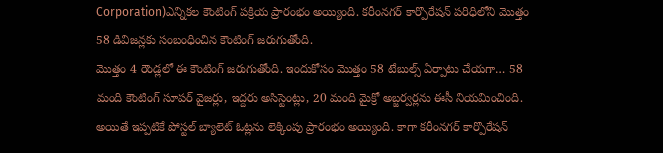Corporation)ఎన్నికల కౌంటింగ్ పక్రియ ప్రారంభం అయ్యింది. కరీంనగర్ కార్పొరేషన్ పరిధిలోని మొత్తం 58 డివిజన్లకు సంబంధించిన కౌంటింగ్ జరుగుతోంది.
మొత్తం 4 రౌండ్లలో ఈ కౌంటింగ్ జరుగుతోంది. ఇందుకోసం మొత్తం 58 టేబుల్స్ ఏర్పాటు చేయగా… 58 మంది కౌంటింగ్ సూపర్ వైజర్లు, ఇద్దరు అసిస్టెంట్లు, 20 మంది మైక్రో అబ్జర్వర్లను ఈసీ నియమించింది. అయితే ఇప్పటికే పోస్టల్ బ్యాలెట్ ఓట్లను లెక్కింపు ప్రారంభం అయ్యింది. కాగా కరీంనగర్ కార్పొరేషన్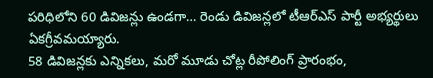పరిధిలోని 60 డివిజన్లు ఉండగా… రెండు డివిజన్లలో టీఆర్ఎస్ పార్టీ అభ్యర్థులు ఏకగ్రీవమయ్యారు.
58 డివిజన్లకు ఎన్నికలు, మరో మూడు చోట్ల రీపోలింగ్ ప్రారంభం,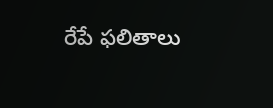రేపే ఫలితాలు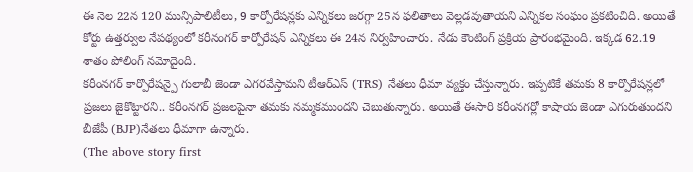ఈ నెల 22న 120 మున్సిపాలిటీలు, 9 కార్పోరేషన్లకు ఎన్నికలు జరగ్గా 25న ఫలితాలు వెల్లడవుతాయని ఎన్నికల సంఘం ప్రకటించిది. అయితే కోర్టు ఉత్తర్వుల నేపథ్యంలో కరీనంగర్ కార్పోరేషన్ ఎన్నికలు ఈ 24న నిర్వహించారు. నేడు కౌంటింగ్ ప్రక్రియ ప్రారంభమైంది. ఇక్కడ 62.19 శాతం పోలింగ్ నమోదైంది.
కరీంనగర్ కార్పొరేషన్పై గులాబీ జెండా ఎగరవేస్తామని టీఆర్ఎస్ (TRS) నేతలు ధీమా వ్యక్తం చేస్తున్నారు. ఇప్పటికే తమకు 8 కార్పొరేషన్లలో ప్రజలు జైకొట్టారని.. కరీంనగర్ ప్రజలపైనా తమకు నమ్మకముందని చెబుతున్నారు. అయితే ఈసారి కరీంనగర్లో కాషాయ జెండా ఎగురుతుందని బీజేపీ (BJP)నేతలు ధీమాగా ఉన్నారు.
(The above story first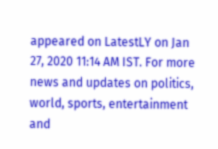appeared on LatestLY on Jan 27, 2020 11:14 AM IST. For more news and updates on politics, world, sports, entertainment and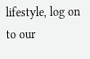lifestyle, log on to our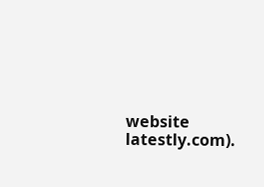website latestly.com).